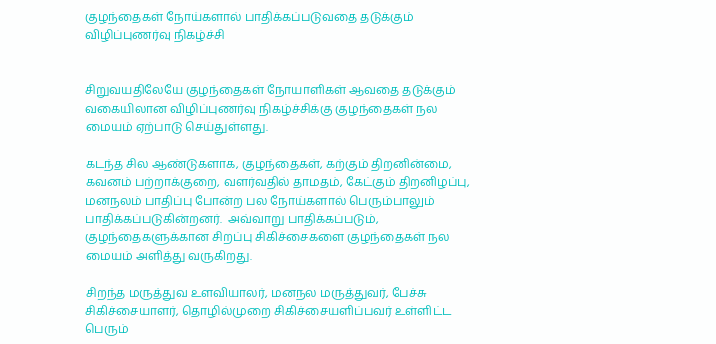குழந்தைகள் நோய்களால் பாதிக்கப்படுவதை தடுக்கும் விழிப்புணர்வு நிகழ்ச்சி


சிறுவயதிலேயே குழந்தைகள் நோயாளிகள் ஆவதை தடுக்கும் வகையிலான விழிப்புணர்வு நிகழ்ச்சிக்கு குழந்தைகள் நல மையம் ஏற்பாடு செய்துள்ளது.

கடந்த சில ஆண்டுகளாக, குழந்தைகள், கற்கும் திறனின்மை, கவனம் பற்றாக்குறை, வளர்வதில் தாமதம், கேட்கும் திறனிழப்பு, மனநலம் பாதிப்பு போன்ற பல நோய்களால் பெரும்பாலும் பாதிக்கப்படுகின்றனர்.  அவ்வாறு பாதிக்கப்படும், குழந்தைகளுக்கான சிறப்பு சிகிச்சைகளை குழந்தைகள் நல மையம் அளித்து வருகிறது.

சிறந்த மருத்துவ உளவியாலர், மனநல மருத்துவர், பேச்சு சிகிச்சையாளர், தொழில்முறை சிகிச்சையளிப்பவர் உள்ளிட்ட பெரும்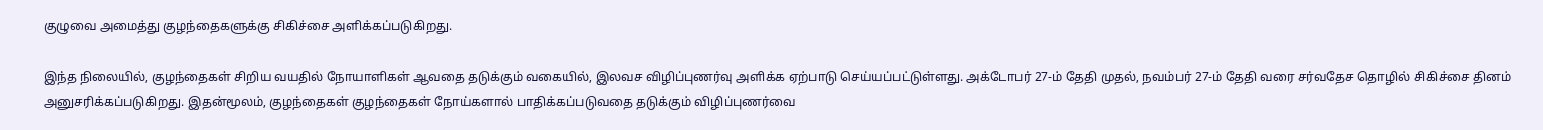குழுவை அமைத்து குழந்தைகளுக்கு சிகிச்சை அளிக்கப்படுகிறது.

இந்த நிலையில், குழந்தைகள் சிறிய வயதில் நோயாளிகள் ஆவதை தடுக்கும் வகையில், இலவச விழிப்புணர்வு அளிக்க ஏற்பாடு செய்யப்பட்டுள்ளது. அக்டோபர் 27-ம் தேதி முதல், நவம்பர் 27-ம் தேதி வரை சர்வதேச தொழில் சிகிச்சை தினம் அனுசரிக்கப்படுகிறது. இதன்மூலம், குழந்தைகள் குழந்தைகள் நோய்களால் பாதிக்கப்படுவதை தடுக்கும் விழிப்புணர்வை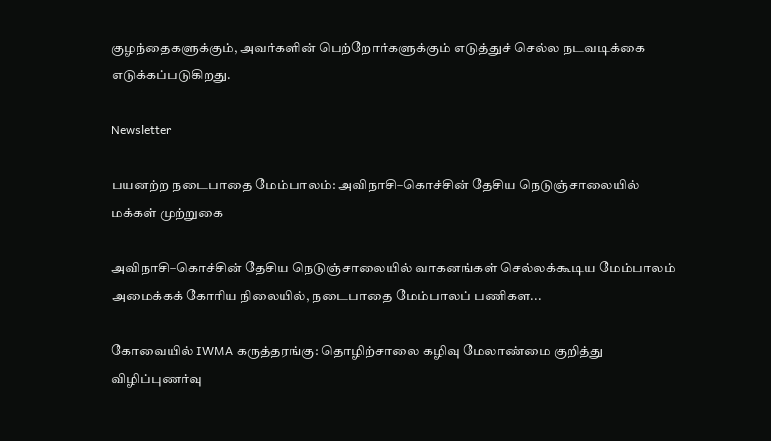குழந்தைகளுக்கும், அவர்களின் பெற்றோர்களுக்கும் எடுத்துச் செல்ல நடவடிக்கை எடுக்கப்படுகிறது.

Newsletter

பயனற்ற நடைபாதை மேம்பாலம்: அவிநாசி–கொச்சின் தேசிய நெடுஞ்சாலையில் மக்கள் முற்றுகை

அவிநாசி–கொச்சின் தேசிய நெடுஞ்சாலையில் வாகனங்கள் செல்லக்கூடிய மேம்பாலம் அமைக்கக் கோரிய நிலையில், நடைபாதை மேம்பாலப் பணிகள...

கோவையில் IWMA கருத்தரங்கு: தொழிற்சாலை கழிவு மேலாண்மை குறித்து விழிப்புணர்வு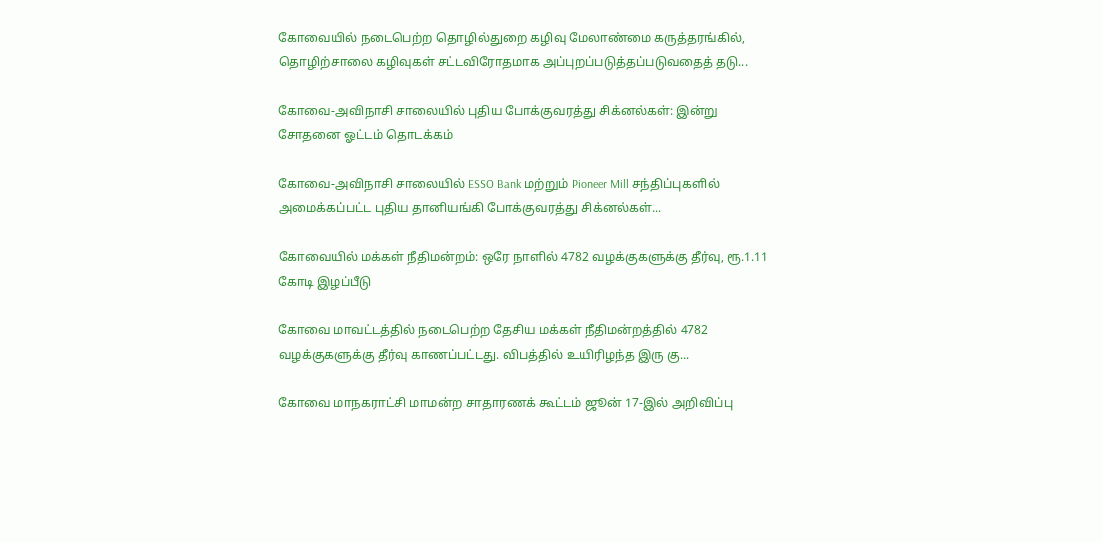கோவையில் நடைபெற்ற தொழில்துறை கழிவு மேலாண்மை கருத்தரங்கில், தொழிற்சாலை கழிவுகள் சட்டவிரோதமாக அப்புறப்படுத்தப்படுவதைத் தடு...

கோவை-அவிநாசி சாலையில் புதிய போக்குவரத்து சிக்னல்கள்: இன்று சோதனை ஓட்டம் தொடக்கம்

கோவை-அவிநாசி சாலையில் ESSO Bank மற்றும் Pioneer Mill சந்திப்புகளில் அமைக்கப்பட்ட புதிய தானியங்கி போக்குவரத்து சிக்னல்கள்...

கோவையில் மக்கள் நீதிமன்றம்: ஒரே நாளில் 4782 வழக்குகளுக்கு தீர்வு, ரூ.1.11 கோடி இழப்பீடு

கோவை மாவட்டத்தில் நடைபெற்ற தேசிய மக்கள் நீதிமன்றத்தில் 4782 வழக்குகளுக்கு தீர்வு காணப்பட்டது. விபத்தில் உயிரிழந்த இரு கு...

கோவை மாநகராட்சி மாமன்ற சாதாரணக் கூட்டம் ஜூன் 17-இல் அறிவிப்பு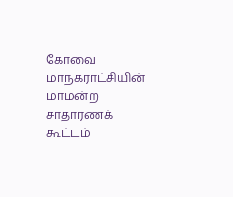கோவை மாநகராட்சியின் மாமன்ற சாதாரணக் கூட்டம்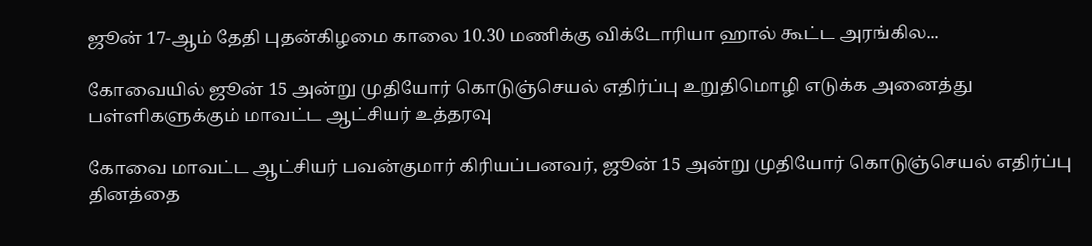ஜூன் 17-ஆம் தேதி புதன்கிழமை காலை 10.30 மணிக்கு விக்டோரியா ஹால் கூட்ட அரங்கில...

கோவையில் ஜூன் 15 அன்று முதியோர் கொடுஞ்செயல் எதிர்ப்பு உறுதிமொழி எடுக்க அனைத்து பள்ளிகளுக்கும் மாவட்ட ஆட்சியர் உத்தரவு

கோவை மாவட்ட ஆட்சியர் பவன்குமார் கிரியப்பனவர், ஜூன் 15 அன்று முதியோர் கொடுஞ்செயல் எதிர்ப்பு தினத்தை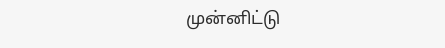முன்னிட்டு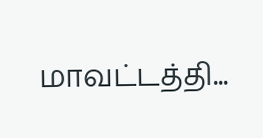மாவட்டத்தி...